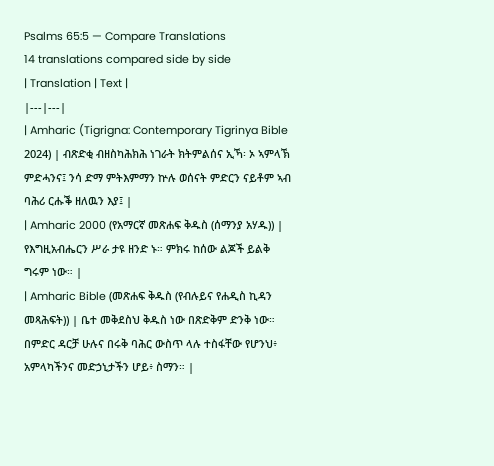Psalms 65:5 — Compare Translations
14 translations compared side by side
| Translation | Text |
|---|---|
| Amharic (Tigrigna: Contemporary Tigrinya Bible 2024) | ብጽድቂ ብዘስካሕክሕ ነገራት ክትምልሰና ኢኻ፡ ኦ ኣምላኽ ምድሓንና፤ ንሳ ድማ ምትእምማን ኵሉ ወሰናት ምድርን ናይቶም ኣብ ባሕሪ ርሑቕ ዘለዉን እያ፤ |
| Amharic 2000 (የአማርኛ መጽሐፍ ቅዱስ (ሰማንያ አሃዱ)) | የእግዚአብሔርን ሥራ ታዩ ዘንድ ኑ። ምክሩ ከሰው ልጆች ይልቅ ግሩም ነው። |
| Amharic Bible (መጽሐፍ ቅዱስ (የብሉይና የሐዲስ ኪዳን መጻሕፍት)) | ቤተ መቅደስህ ቅዱስ ነው በጽድቅም ድንቅ ነው። በምድር ዳርቻ ሁሉና በሩቅ ባሕር ውስጥ ላሉ ተስፋቸው የሆንህ፥ አምላካችንና መድኃኒታችን ሆይ፥ ስማን። |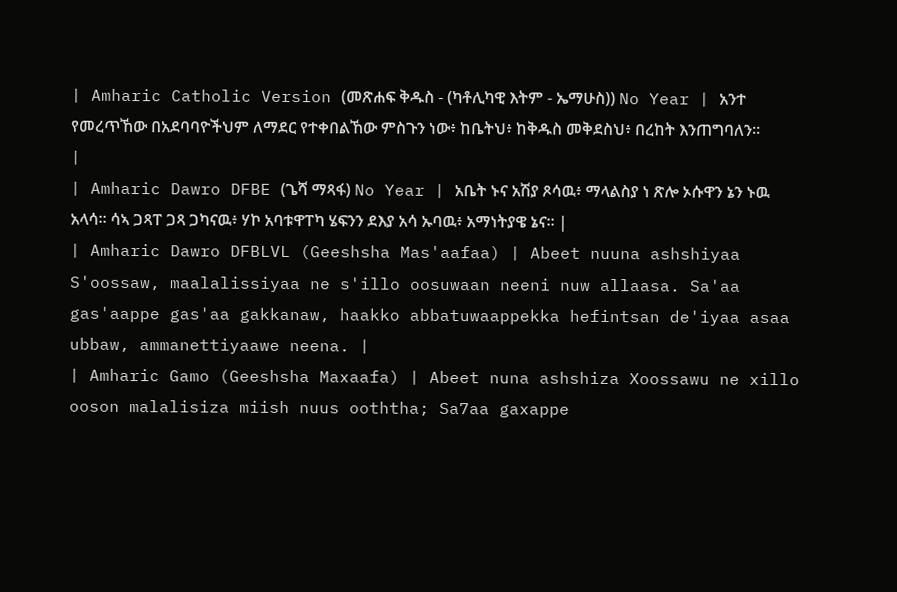| Amharic Catholic Version (መጽሐፍ ቅዱስ - (ካቶሊካዊ እትም - ኤማሁስ)) No Year | አንተ የመረጥኸው በአደባባዮችህም ለማደር የተቀበልኸው ምስጉን ነው፥ ከቤትህ፥ ከቅዱስ መቅደስህ፥ በረከት እንጠግባለን። |
| Amharic Dawro DFBE (ጌሻ ማጻፋ) No Year | አቤት ኑና አሽያ ጾሳዉ፥ ማላልስያ ነ ጽሎ ኦሱዋን ኔን ኑዉ አላሳ። ሳኣ ጋጻፐ ጋጻ ጋካናዉ፥ ሃኮ አባቱዋፐካ ሄፍንን ደእያ አሳ ኡባዉ፥ አማነትያዌ ኔና። |
| Amharic Dawro DFBLVL (Geeshsha Mas'aafaa) | Abeet nuuna ashshiyaa S'oossaw, maalalissiyaa ne s'illo oosuwaan neeni nuw allaasa. Sa'aa gas'aappe gas'aa gakkanaw, haakko abbatuwaappekka hefintsan de'iyaa asaa ubbaw, ammanettiyaawe neena. |
| Amharic Gamo (Geeshsha Maxaafa) | Abeet nuna ashshiza Xoossawu ne xillo ooson malalisiza miish nuus ooththa; Sa7aa gaxappe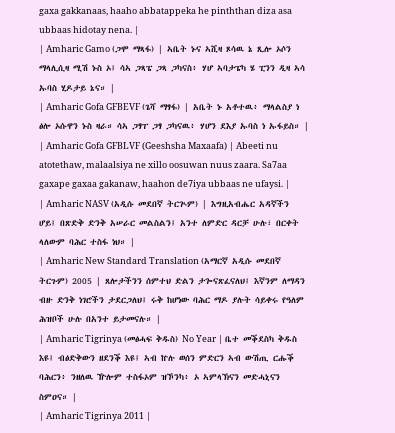gaxa gakkanaas, haaho abbatappeka he pinththan diza asa ubbaas hidotay nena. |
| Amharic Gamo (ጋሞ ማጻፋ) | ኣቤት ኑና ኣሺዛ ጾሳዉ ኔ ጺሎ ኦሶን ማላሊሲዛ ሚሽ ኑስ ኦ፤ ሳኣ ጋጻፔ ጋጻ ጋካናስ፥ ሃሆ ኣባታፔካ ሄ ፒንን ዲዛ ኣሳ ኡባስ ሂዶታይ ኔና። |
| Amharic Gofa GFBEVF (ጌሻ ማፃፋ) | አቤት ኑ አቶተዉ፥ ማላልስያ ነ ፅሎ ኦሱዋን ኑስ ዛራ። ሳኣ ጋፃፐ ጋፃ ጋካናዉ፥ ሃሆን ደእያ ኡባስ ነ ኡፋይስ። |
| Amharic Gofa GFBLVF (Geeshsha Maxaafa) | Abeeti nu atotethaw, malaalsiya ne xillo oosuwan nuus zaara. Sa7aa gaxape gaxaa gakanaw, haahon de7iya ubbaas ne ufaysi. |
| Amharic NASV (አዲሱ መደበኛ ትርጒም) | እግዚአብሔር አዳኛችን ሆይ፤ በጽድቅ ድንቅ አሠራር መልስልን፤ አንተ ለምድር ዳርቻ ሁሉ፣ በርቀት ላለውም ባሕር ተስፋ ነህ። |
| Amharic New Standard Translation (አማርኛ አዲሱ መደበኛ ትርጉም) 2005 | ጸሎታችንን ሰምተህ ድልን ታጐናጽፈናለህ፤ እኛንም ለማዳን ብዙ ድንቅ ነገሮችን ታደርጋለህ፤ ሩቅ ከሆነው ባሕር ማዶ ያሉት ሳይቀሩ የዓለም ሕዝቦች ሁሉ በአንተ ይታመናሉ። |
| Amharic Tigrinya (መፅሓፍ ቅዱስ) No Year | ቤተ መቕደስካ ቅዱስ እዩ፤ ብፅድቅውን ዘደንቕ እዩ፤ ኣብ ኵሉ ወሰን ምድርን ኣብ ውሽጢ ርሑቕ ባሕርን፥ ንዘለዉ ዅሎም ተስፋኦም ዝኾንካ፥ ኦ ኣምላኽናን መድሓኒናን ስምዐና። |
| Amharic Tigrinya 2011 |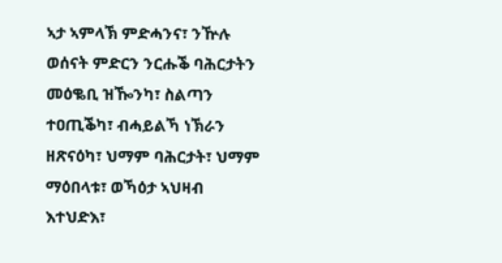ኣታ ኣምላኽ ምድሓንና፣ ንዅሉ ወሰናት ምድርን ንርሑቕ ባሕርታትን መዕቈቢ ዝዀንካ፣ ስልጣን ተዐጢቕካ፣ ብሓይልኻ ነኽራን ዘጽናዕካ፣ ህማም ባሕርታት፣ ህማም ማዕበላቱ፣ ወኻዕታ ኣህዛብ እተህድእ፣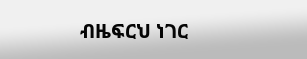ብዜፍርህ ነገር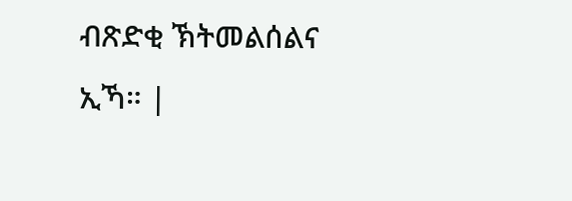ብጽድቂ ኽትመልሰልና ኢኻ። |